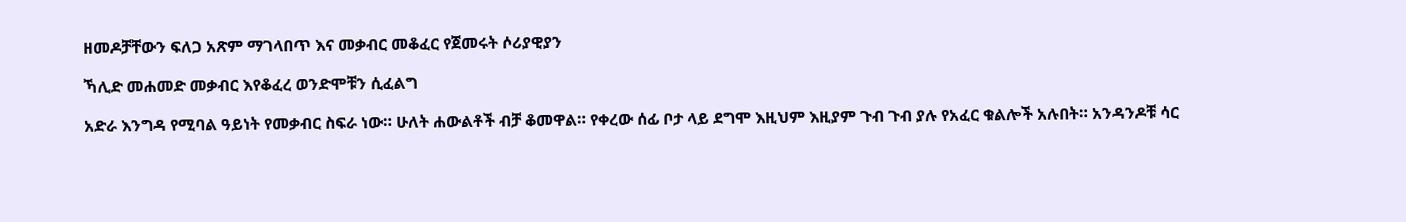ዘመዶቻቸውን ፍለጋ አጽም ማገላበጥ እና መቃብር መቆፈር የጀመሩት ሶሪያዊያን

ኻሊድ መሐመድ መቃብር እየቆፈረ ወንድሞቹን ሲፈልግ

አድራ እንግዳ የሚባል ዓይነት የመቃብር ስፍራ ነው። ሁለት ሐውልቶች ብቻ ቆመዋል። የቀረው ሰፊ ቦታ ላይ ደግሞ እዚህም እዚያም ጉብ ጉብ ያሉ የአፈር ቁልሎች አሉበት። አንዳንዶቹ ሳር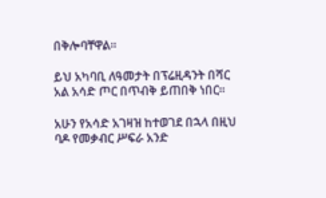በቅሎባቸዋል።

ይህ አካባቢ ለዓመታት በፕሬዚዳንት በሻር አል አሳድ ጦር በጥብቅ ይጠበቅ ነበር።

አሁን የአሳድ አገዛዝ ከተወገደ በኋላ በዚህ ባዶ የመቃብር ሥፍራ አንድ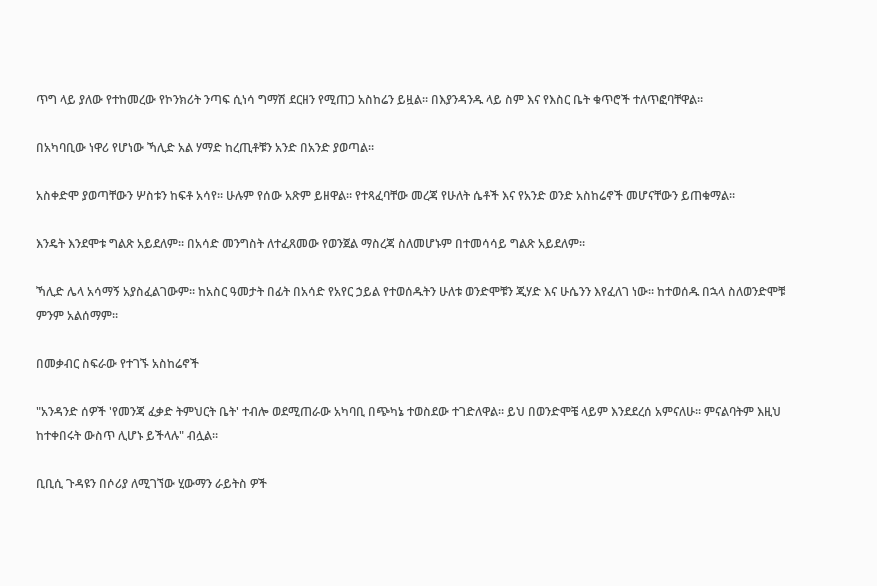ጥግ ላይ ያለው የተከመረው የኮንክሪት ንጣፍ ሲነሳ ግማሽ ደርዘን የሚጠጋ አስከሬን ይዟል። በእያንዳንዱ ላይ ስም እና የእስር ቤት ቁጥሮች ተለጥፎባቸዋል።

በአካባቢው ነዋሪ የሆነው ኻሊድ አል ሃማድ ከረጢቶቹን አንድ በአንድ ያወጣል።

አስቀድሞ ያወጣቸውን ሦስቱን ከፍቶ አሳየ። ሁሉም የሰው አጽም ይዘዋል። የተጻፈባቸው መረጃ የሁለት ሴቶች እና የአንድ ወንድ አስከሬኖች መሆናቸውን ይጠቁማል።

እንዴት እንደሞቱ ግልጽ አይደለም። በአሳድ መንግስት ለተፈጸመው የወንጀል ማስረጃ ስለመሆኑም በተመሳሳይ ግልጽ አይደለም።

ኻሊድ ሌላ አሳማኝ አያስፈልገውም። ከአስር ዓመታት በፊት በአሳድ የአየር ኃይል የተወሰዱትን ሁለቱ ወንድሞቹን ጂሃድ እና ሁሴንን እየፈለገ ነው። ከተወሰዱ በኋላ ስለወንድሞቹ ምንም አልሰማም።

በመቃብር ስፍራው የተገኙ አስከሬኖች

"አንዳንድ ሰዎች 'የመንጃ ፈቃድ ትምህርት ቤት' ተብሎ ወደሚጠራው አካባቢ በጭካኔ ተወስደው ተገድለዋል። ይህ በወንድሞቼ ላይም እንደደረሰ አምናለሁ። ምናልባትም እዚህ ከተቀበሩት ውስጥ ሊሆኑ ይችላሉ" ብሏል።

ቢቢሲ ጉዳዩን በሶሪያ ለሚገኘው ሂውማን ራይትስ ዎች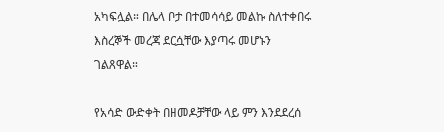አካፍሏል። በሌላ ቦታ በተመሳሳይ መልኩ ስለተቀበሩ እስረኞች መረጃ ደርሷቸው እያጣሩ መሆኑን ገልጸዋል።

የአሳድ ውድቀት በዘመዶቻቸው ላይ ምን እንደደረሰ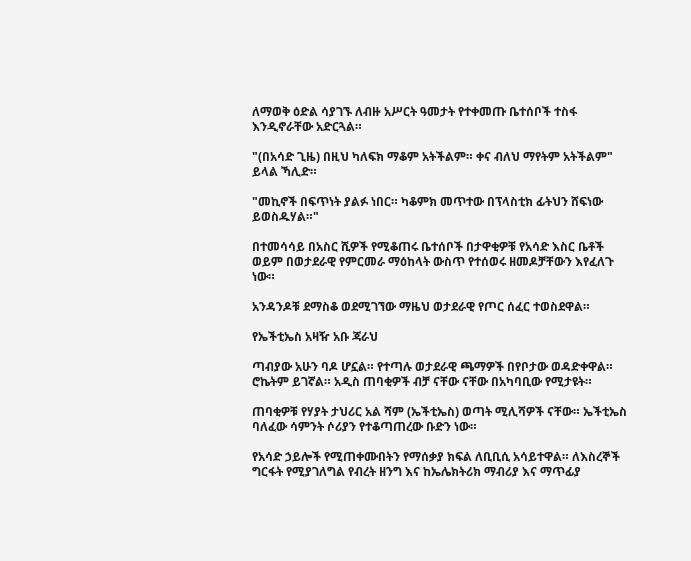ለማወቅ ዕድል ሳያገኙ ለብዙ አሥርት ዓመታት የተቀመጡ ቤተሰቦች ተስፋ እንዲኖራቸው አድርጓል።

"(በአሳድ ጊዜ) በዚህ ካለፍክ ማቆም አትችልም። ቀና ብለህ ማየትም አትችልም" ይላል ኻሊድ።

"መኪኖች በፍጥነት ያልፉ ነበር። ካቆምክ መጥተው በፕላስቲክ ፊትህን ሸፍነው ይወስዱሃል።"

በተመሳሳይ በአስር ሺዎች የሚቆጠሩ ቤተሰቦች በታዋቂዎቹ የአሳድ እስር ቤቶች ወይም በወታደራዊ የምርመራ ማዕከላት ውስጥ የተሰወሩ ዘመዶቻቸውን እየፈለጉ ነው።

አንዳንዶቹ ደማስቆ ወደሚገኘው ማዜህ ወታደራዊ የጦር ሰፈር ተወስደዋል።

የኤችቲኤስ አዛዥ አቡ ጃራህ

ጣብያው አሁን ባዶ ሆኗል። የተጣሉ ወታደራዊ ጫማዎች በየቦታው ወዳድቀዋል። ሮኬትም ይገኛል። አዲስ ጠባቂዎች ብቻ ናቸው ናቸው በአካባቢው የሚታዩት።

ጠባቂዎቹ የሃያት ታህሪር አል ሻም (ኤችቲኤስ) ወጣት ሚሊሻዎች ናቸው። ኤችቲኤስ ባለፈው ሳምንት ሶሪያን የተቆጣጠረው ቡድን ነው።

የአሳድ ኃይሎች የሚጠቀሙበትን የማሰቃያ ክፍል ለቢቢሲ አሳይተዋል። ለእስረኞች ግርፋት የሚያገለግል የብረት ዘንግ እና ከኤሌክትሪክ ማብሪያ እና ማጥፊያ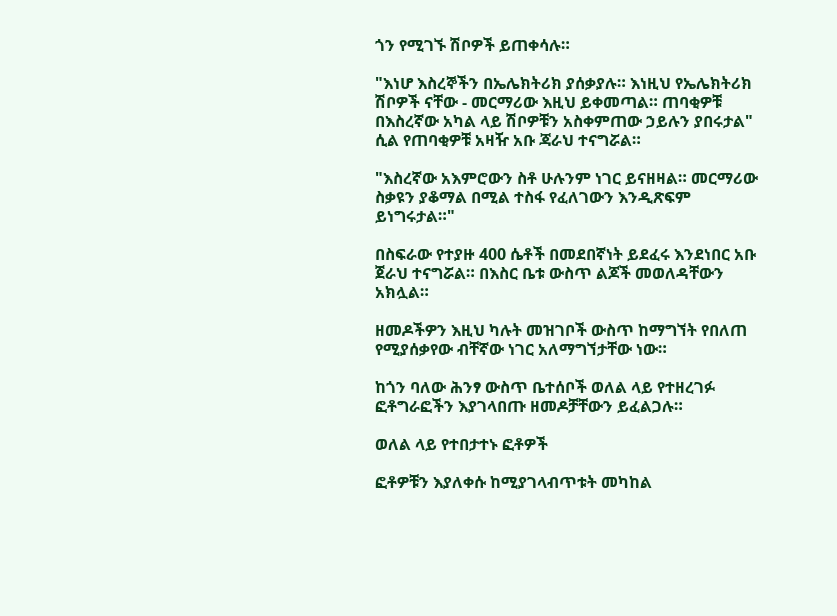ጎን የሚገኙ ሽቦዎች ይጠቀሳሉ።

"እነሆ እስረኞችን በኤሌክትሪክ ያሰቃያሉ። እነዚህ የኤሌክትሪክ ሽቦዎች ናቸው - መርማሪው እዚህ ይቀመጣል። ጠባቂዎቹ በእስረኛው አካል ላይ ሽቦዎቹን አስቀምጠው ኃይሉን ያበሩታል" ሲል የጠባቂዎቹ አዛዥ አቡ ጃራህ ተናግሯል።

"እስረኛው አእምሮውን ስቶ ሁሉንም ነገር ይናዘዛል። መርማሪው ስቃዩን ያቆማል በሚል ተስፋ የፈለገውን እንዲጽፍም ይነግሩታል።"

በስፍራው የተያዙ 400 ሴቶች በመደበኛነት ይደፈሩ እንደነበር አቡ ጀራህ ተናግሯል። በእስር ቤቱ ውስጥ ልጆች መወለዳቸውን አክሏል።

ዘመዶችዎን እዚህ ካሉት መዝገቦች ውስጥ ከማግኘት የበለጠ የሚያሰቃየው ብቸኛው ነገር አለማግኘታቸው ነው።

ከጎን ባለው ሕንፃ ውስጥ ቤተሰቦች ወለል ላይ የተዘረገፉ ፎቶግራፎችን እያገላበጡ ዘመዶቻቸውን ይፈልጋሉ።

ወለል ላይ የተበታተኑ ፎቶዎች

ፎቶዎቹን እያለቀሱ ከሚያገላብጥቱት መካከል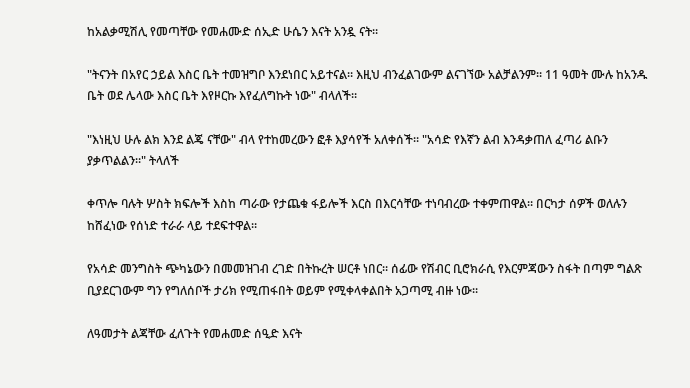ከአልቃሚሽሊ የመጣቸው የመሐሙድ ሰኢድ ሁሴን እናት አንዷ ናት።

"ትናንት በአየር ኃይል እስር ቤት ተመዝግቦ እንደነበር አይተናል። እዚህ ብንፈልገውም ልናገኘው አልቻልንም። 11 ዓመት ሙሉ ከአንዱ ቤት ወደ ሌላው እስር ቤት እየዞርኩ እየፈለግኩት ነው" ብላለች።

"እነዚህ ሁሉ ልክ እንደ ልጄ ናቸው" ብላ የተከመረውን ፎቶ እያሳየች አለቀሰች። "አሳድ የእኛን ልብ እንዳቃጠለ ፈጣሪ ልቡን ያቃጥልልን።" ትላለች

ቀጥሎ ባሉት ሦስት ክፍሎች እስከ ጣራው የታጨቁ ፋይሎች እርስ በእርሳቸው ተነባብረው ተቀምጠዋል። በርካታ ሰዎች ወለሉን ከሸፈነው የሰነድ ተራራ ላይ ተደፍተዋል።

የአሳድ መንግስት ጭካኔውን በመመዝገብ ረገድ በትኩረት ሠርቶ ነበር። ሰፊው የሽብር ቢሮክራሲ የእርምጃውን ስፋት በጣም ግልጽ ቢያደርገውም ግን የግለሰቦች ታሪክ የሚጠፋበት ወይም የሚቀላቀልበት አጋጣሚ ብዙ ነው።

ለዓመታት ልጃቸው ፈለጉት የመሐመድ ሰዒድ እናት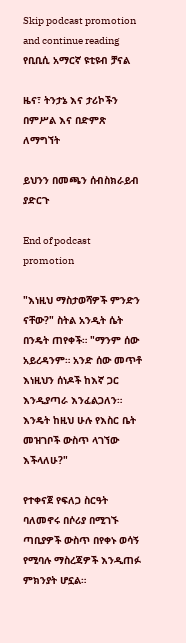Skip podcast promotion and continue reading
የቢቢሲ አማርኛ ዩቲዩብ ቻናል

ዜና፣ ትንታኔ እና ታሪኮችን በምሥል እና በድምጽ ለማግኘት

ይህንን በመጫን ሰብስክራይብ ያድርጉ

End of podcast promotion

"እነዚህ ማስታወሻዎች ምንድን ናቸው?" ስትል አንዲት ሴት በንዴት ጠየቀች። "ማንም ሰው አይረዳንም። አንድ ሰው መጥቶ እነዚህን ሰነዶች ከእኛ ጋር እንዲያጣራ እንፈልጋለን። እንዴት ከዚህ ሁሉ የእስር ቤት መዝገቦች ውስጥ ላገኘው እችላለሁ?"

የተቀናጀ የፍለጋ ስርዓት ባለመኖሩ በሶሪያ በሚገኙ ጣቢያዎች ውስጥ በየቀኑ ወሳኝ የሚባሉ ማስረጃዎች እንዲጠፉ ምክንያት ሆኗል።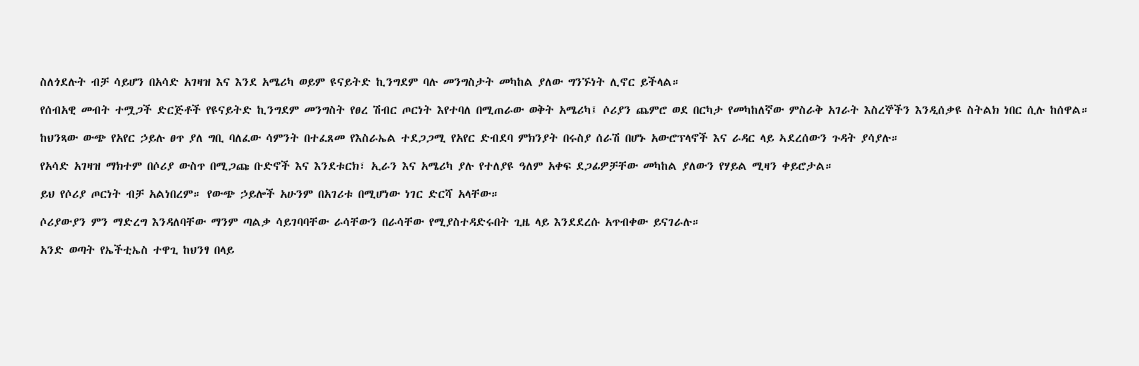ስለጎደሉት ብቻ ሳይሆን በአሳድ አገዛዝ እና እንደ አሜሪካ ወይም ዩናይትድ ኪንግደም ባሉ መንግስታት መካከል ያለው ግንኙነት ሊኖር ይችላል።

የሰብአዊ መብት ተሟጋች ድርጅቶች የዩናይትድ ኪንግደም መንግስት የፀረ ሽብር ጦርነት እየተባለ በሚጠራው ወቅት አሜሪካ፤ ሶሪያን ጨምሮ ወደ በርካታ የመካከለኛው ምስራቅ አገራት እስረኞችን እንዲሰቃዩ ስትልክ ነበር ሲሉ ከሰዋል።

ከህንጻው ውጭ የአየር ኃይሉ ፀጥ ያለ ግቢ ባለፈው ሳምንት በተፈጸመ የእስራኤል ተደጋጋሚ የአየር ድብደባ ምክንያት በሩስያ ሰራሽ በሆኑ አውሮፕላኖች እና ራዳር ላይ ኣደረሰውን ጉዳት ያሳያሉ።

የአሳድ አገዛዝ ማክተም በሶሪያ ውስጥ በሚጋጩ ቡድኖች እና እንደቱርክ፣ ኢራን እና አሜሪካ ያሉ የተለያዩ ዓለም አቀፍ ደጋፊዎቻቸው መካከል ያለውን የሃይል ሚዛን ቀይሮታል።

ይህ የሶሪያ ጦርነት ብቻ አልነበረም። የውጭ ኃይሎች አሁንም በአገሪቱ በሚሆነው ነገር ድርሻ አላቸው።

ሶሪያውያን ምን ማድረግ እንዳለባቸው ማንም ጣልቃ ሳይገባባቸው ራሳቸውን በራሳቸው የሚያስተዳድሩበት ጊዜ ላይ እንደደረሱ አጥብቀው ይናገራሉ።

አንድ ወጣት የኤችቲኤስ ተዋጊ ከህንፃ በላይ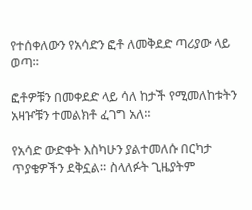የተሰቀለውን የአሳድን ፎቶ ለመቅደድ ጣሪያው ላይ ወጣ።

ፎቶዎቹን በመቀደድ ላይ ሳለ ከታች የሚመለከቱትን አዛዦቹን ተመልክቶ ፈገግ አለ።

የአሳድ ውድቀት እስካሁን ያልተመለሱ በርካታ ጥያቄዎችን ደቅኗል። ስላለፉት ጊዜያትም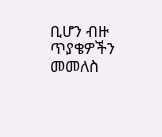ቢሆን ብዙ ጥያቄዎችን መመለስ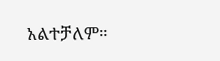አልተቻለም።